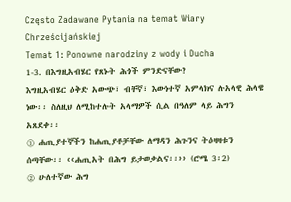Często Zadawane Pytania na temat Wiary Chrześcijańskiej
Temat 1: Ponowne narodziny z wody i Ducha
1-3. በእግዚአብሄር የጸኑት ሕጎች ምንድናቸው?
እግዚአብሄር ዕቅድ አውጭ፣ ብቸኛ፣ እውነተኛ አምላክና ሉአላዊ ሕላዌ ነው፡፡ ስለዚህ ለሚከተሉት አላማዎች ሲል በዓለም ላይ ሕግን አጸደቀ፡፡
① ሐጢያተኞችን ከሐጢያቶቻቸው ለማዳን ሕጉንና ትዕዛዛቱን ሰጣቸው፡፡ ‹‹ሐጢአት በሕግ ይታወቃልና፡፡›› (ሮሜ 3፡2)
② ሁለተኛው ሕግ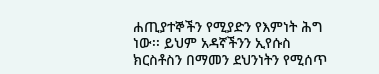ሐጢያተኞችን የሚያድን የእምነት ሕግ ነው፡፡ ይህም አዳኛችንን ኢየሱስ ክርስቶስን በማመን ደህንነትን የሚሰጥ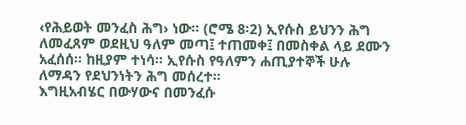‹የሕይወት መንፈስ ሕግ› ነው፡፡ (ሮሜ 8፡2) ኢየሱስ ይህንን ሕግ ለመፈጸም ወደዚህ ዓለም መጣ፤ ተጠመቀ፤ በመስቀል ላይ ደሙን አፈሰሰ፡፡ ከዚያም ተነሳ፡፡ ኢየሱስ የዓለምን ሐጢያተኞች ሁሉ ለማዳን የደህንነትን ሕግ መሰረተ፡፡
እግዚአብሄር በውሃውና በመንፈሱ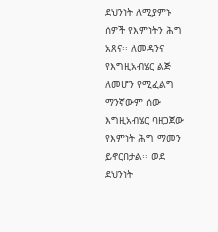ደህንነት ለሚያምኑ ሰዎች የእምነትን ሕግ አጸና፡፡ ለመዳንና የእግዚአብሄር ልጅ ለመሆን የሚፈልግ ማንኛውም ሰው እግዚአብሄር ባዘጋጀው የእምነት ሕግ ማመን ይኖርበታል፡፡ ወደ ደህንነት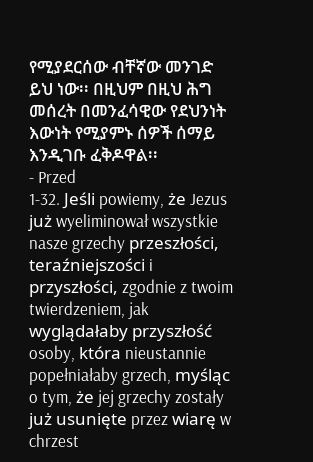የሚያደርሰው ብቸኛው መንገድ ይህ ነው፡፡ በዚህም በዚህ ሕግ መሰረት በመንፈሳዊው የደህንነት እውነት የሚያምኑ ሰዎች ሰማይ እንዲገቡ ፈቅዶዋል፡፡
- Przed
1-32. Jeśli powiemy, że Jezus już wyeliminował wszystkie nasze grzechy przeszłości, teraźniejszości i przyszłości, zgodnie z twoim twierdzeniem, jak wyglądałaby przyszłość osoby, która nieustannie popełniałaby grzech, myśląc o tym, że jej grzechy zostały już usunięte przez wiarę w chrzest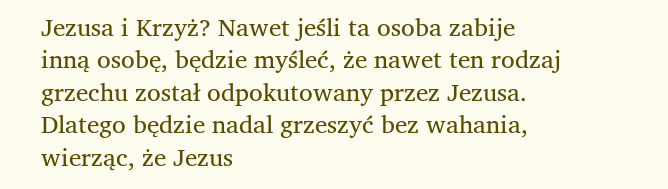Jezusa i Krzyż? Nawet jeśli ta osoba zabije inną osobę, będzie myśleć, że nawet ten rodzaj grzechu został odpokutowany przez Jezusa. Dlatego będzie nadal grzeszyć bez wahania, wierząc, że Jezus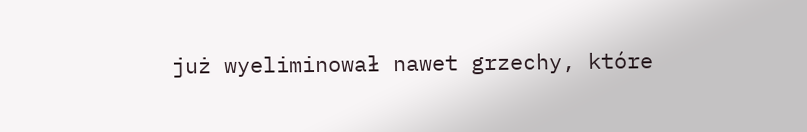już wyeliminował nawet grzechy, które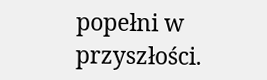popełni w przyszłości.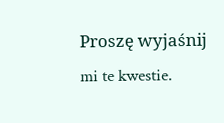Proszę wyjaśnij mi te kwestie.